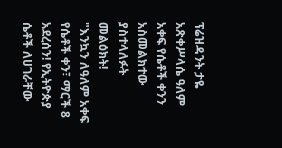ፕሬዝዳንት ታዬ አጽቀሥላሴ ዓለም አቀፍ የሴቶች ቀንን አስመልክተው ያስተላለፉት መልዕክት!
"እንኳን ለዓለም አቀፍ የሴቶች ቀን፣ ማርች 8 አደረሰን! የኢትዮጵያ ሴቶች ለሀገራቸው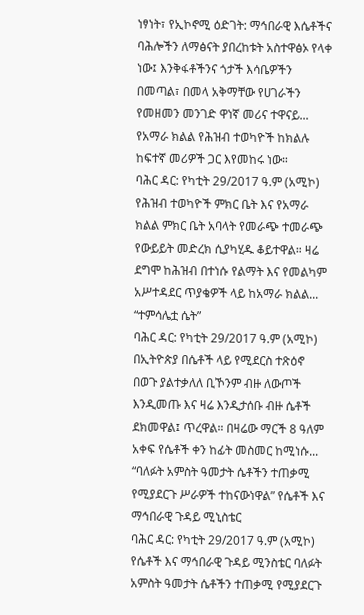ነፃነት፣ የኢኮኖሚ ዕድገት: ማኅበራዊ እሴቶችና ባሕሎችን ለማፅናት ያበረከቱት አስተዋፅኦ የላቀ ነው፤ እንቅፋቶችንና ጎታች እሳቤዎችን በመጣል፣ በመላ አቅማቸው የሀገራችን የመዘመን መንገድ ዋነኛ መሪና ተዋናይ...
የአማራ ክልል የሕዝብ ተወካዮች ከክልሉ ከፍተኛ መሪዎች ጋር እየመከሩ ነው።
ባሕር ዳር: የካቲት 29/2017 ዓ.ም (አሚኮ) የሕዝብ ተወካዮች ምክር ቤት እና የአማራ ክልል ምክር ቤት አባላት የመራጭ ተመራጭ የውይይት መድረክ ሲያካሂዱ ቆይተዋል። ዛሬ ደግሞ ከሕዝብ በተነሱ የልማት እና የመልካም አሥተዳደር ጥያቄዎች ላይ ከአማራ ክልል...
“ተምሳሌቷ ሴት”
ባሕር ዳር: የካቲት 29/2017 ዓ.ም (አሚኮ) በኢትዮጵያ በሴቶች ላይ የሚደርስ ተጽዕኖ በወጉ ያልተቃለለ ቢኾንም ብዙ ለውጦች እንዲመጡ እና ዛሬ እንዲታሰቡ ብዙ ሴቶች ደክመዋል፤ ጥረዋል። በዛሬው ማርች 8 ዓለም አቀፍ የሴቶች ቀን ከፊት መስመር ከሚነሱ...
“ባለፉት አምስት ዓመታት ሴቶችን ተጠቃሚ የሚያደርጉ ሥራዎች ተከናውነዋል” የሴቶች እና ማኅበራዊ ጉዳይ ሚኒስቴር
ባሕር ዳር: የካቲት 29/2017 ዓ.ም (አሚኮ)
የሴቶች እና ማኅበራዊ ጉዳይ ሚንስቴር ባለፉት አምስት ዓመታት ሴቶችን ተጠቃሚ የሚያደርጉ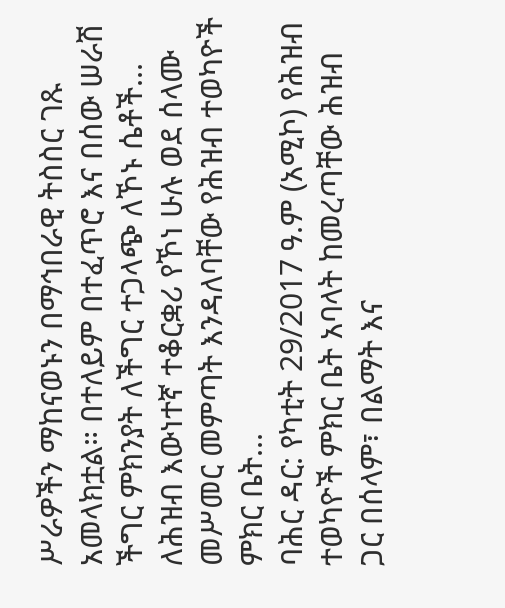ሥራዎችን ማከናወኑን በማኅበራዊ ትስስር ገጹ አመላክቷል። በተለይም በተፈጥሮ እና በሰው ሠራሽ ችግር ምክንያት ለችግር ተጋላጭ ለኾኑ ሴቶች...
ለሕዝብ እውነተኛ ተቆርቋሪ የኾነ ሁሉ ወደ ሰላሙ መሥመር መምጣት እንዳለባቸው የሕዝብ ተወካዮች ምክር ቤት...
ባሕር ዳር: የካቲት 29/2017 ዓ.ም (አሚኮ) የሕዝብ ተወካዮች ምክር ቤት አባላት ከመረጣቸው ሕዝብ ጋር በሰላም፣ በልማት እና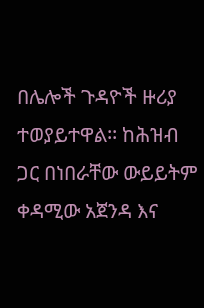በሌሎች ጉዳዮች ዙሪያ ተወያይተዋል፡፡ ከሕዝብ ጋር በነበራቸው ውይይትም ቀዳሚው አጀንዳ እና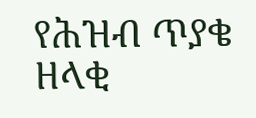የሕዝብ ጥያቄ ዘላቂ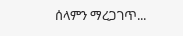ሰላምን ማረጋገጥ...